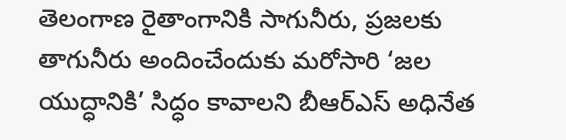తెలంగాణ రైతాంగానికి సాగునీరు, ప్రజలకు తాగునీరు అందించేందుకు మరోసారి ‘జల యుద్ధానికి’ సిద్ధం కావాలని బీఆర్ఎస్ అధినేత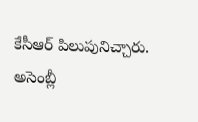కేసీఆర్ పిలుపునిచ్చారు. అసెంబ్లీ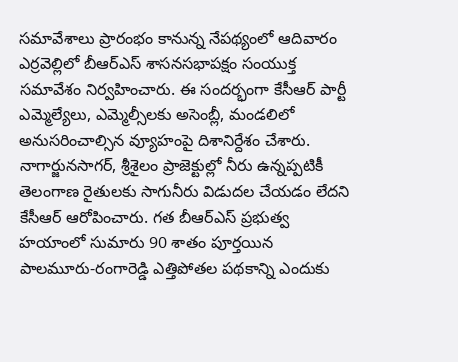సమావేశాలు ప్రారంభం కానున్న నేపథ్యంలో ఆదివారం ఎర్రవెల్లిలో బీఆర్ఎస్ శాసనసభాపక్షం సంయుక్త సమావేశం నిర్వహించారు. ఈ సందర్భంగా కేసీఆర్ పార్టీ ఎమ్మెల్యేలు, ఎమ్మెల్సీలకు అసెంబ్లీ, మండలిలో అనుసరించాల్సిన వ్యూహంపై దిశానిర్దేశం చేశారు.
నాగార్జునసాగర్, శ్రీశైలం ప్రాజెక్టుల్లో నీరు ఉన్నప్పటికీ తెలంగాణ రైతులకు సాగునీరు విడుదల చేయడం లేదని కేసీఆర్ ఆరోపించారు. గత బీఆర్ఎస్ ప్రభుత్వ హయాంలో సుమారు 90 శాతం పూర్తయిన పాలమూరు-రంగారెడ్డి ఎత్తిపోతల పథకాన్ని ఎందుకు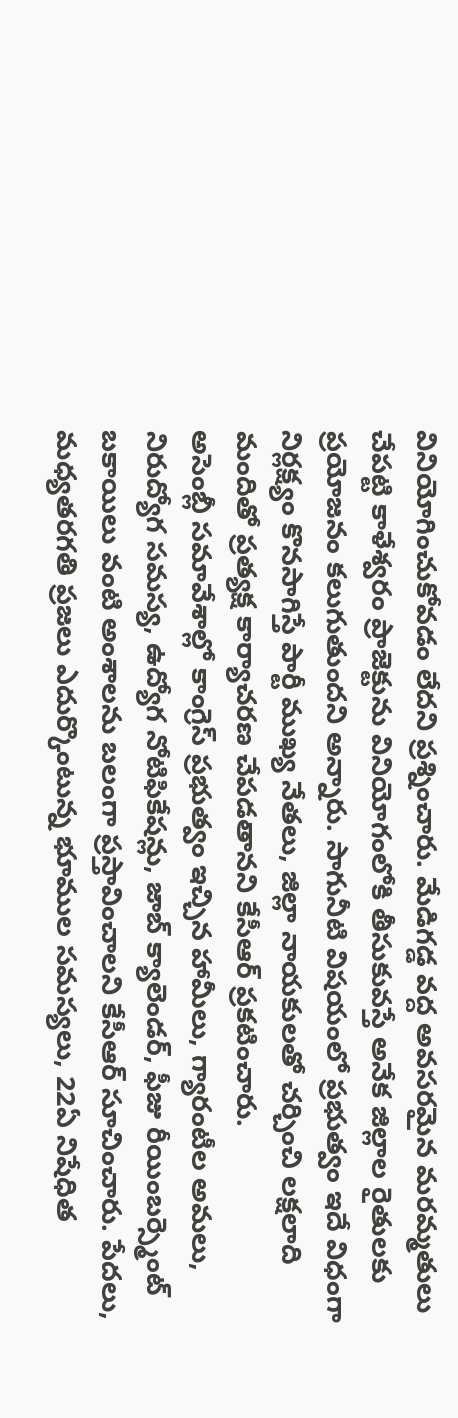వినియోగించుకోవడం లేదని ప్రశ్నించారు. మేడిగడ్డ వద్ద అవసరమైన మరమ్మతులు చేపట్టి కాళేశ్వరం ప్రాజెక్టును వినియోగంలోకి తీసుకువస్తే అనేక జిల్లాల రైతులకు ప్రయోజనం కలుగుతుందని అన్నారు. సాగునీటి విషయంలో ప్రభుత్వం ఇదే విధంగా నిర్లక్ష్యం కొనసాగిస్తే పార్టీ ముఖ్య నేతలు, జిల్లా నాయకులతో చర్చించి లక్షలాది మందితో ప్రత్యక్ష కార్యాచరణ చేపడతానని కేసీఆర్ ప్రకటించారు.
అసెంబ్లీ సమావేశాల్లో కాంగ్రెస్ ప్రభుత్వం ఇచ్చిన హామీలు, గ్యారంటీల అమలు, నిరుద్యోగ సమస్య, ఉద్యోగ నోటిఫికేషన్లు, జాబ్ క్యాలెండర్, ఫీజు రీయింబర్స్మెంట్ బకాయిలు వంటి అంశాలను బలంగా ప్రస్తావించాలని కేసీఆర్ సూచించారు. పేదలు, మధ్యతరగతి ప్రజలు ఎదుర్కొంటున్న భూముల సమస్యలు, 22ఏ నిషేధిత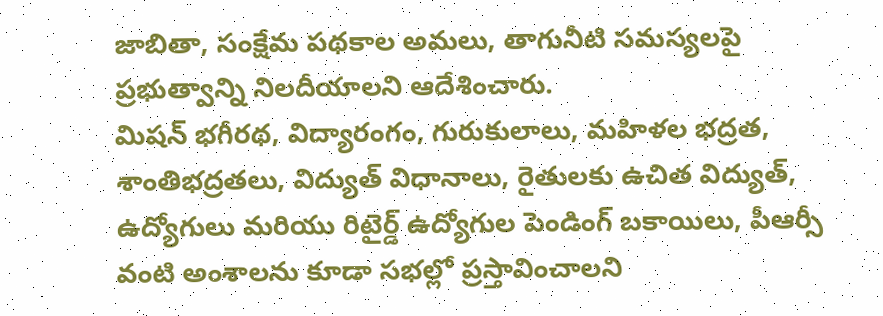జాబితా, సంక్షేమ పథకాల అమలు, తాగునీటి సమస్యలపై ప్రభుత్వాన్ని నిలదీయాలని ఆదేశించారు.
మిషన్ భగీరథ, విద్యారంగం, గురుకులాలు, మహిళల భద్రత, శాంతిభద్రతలు, విద్యుత్ విధానాలు, రైతులకు ఉచిత విద్యుత్, ఉద్యోగులు మరియు రిటైర్డ్ ఉద్యోగుల పెండింగ్ బకాయిలు, పీఆర్సీ వంటి అంశాలను కూడా సభల్లో ప్రస్తావించాలని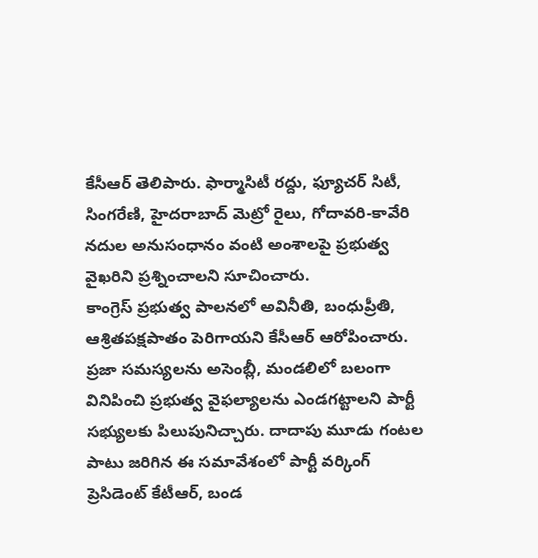కేసీఆర్ తెలిపారు. ఫార్మాసిటీ రద్దు, ఫ్యూచర్ సిటీ, సింగరేణి, హైదరాబాద్ మెట్రో రైలు, గోదావరి-కావేరి నదుల అనుసంధానం వంటి అంశాలపై ప్రభుత్వ వైఖరిని ప్రశ్నించాలని సూచించారు.
కాంగ్రెస్ ప్రభుత్వ పాలనలో అవినీతి, బంధుప్రీతి, ఆశ్రితపక్షపాతం పెరిగాయని కేసీఆర్ ఆరోపించారు. ప్రజా సమస్యలను అసెంబ్లీ, మండలిలో బలంగా వినిపించి ప్రభుత్వ వైఫల్యాలను ఎండగట్టాలని పార్టీ సభ్యులకు పిలుపునిచ్చారు. దాదాపు మూడు గంటల పాటు జరిగిన ఈ సమావేశంలో పార్టీ వర్కింగ్ ప్రెసిడెంట్ కేటీఆర్, బండ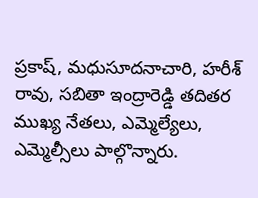ప్రకాష్, మధుసూదనాచారి, హరీశ్ రావు, సబితా ఇంద్రారెడ్డి తదితర ముఖ్య నేతలు, ఎమ్మెల్యేలు, ఎమ్మెల్సీలు పాల్గొన్నారు.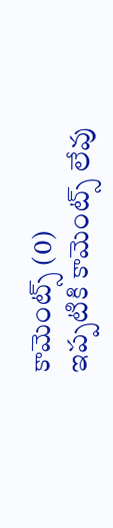కామెంట్స్ (0)
ఇప్పటికి కామెంట్స్ లేవు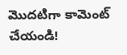మొదటిగా కామెంట్ చేయండి!